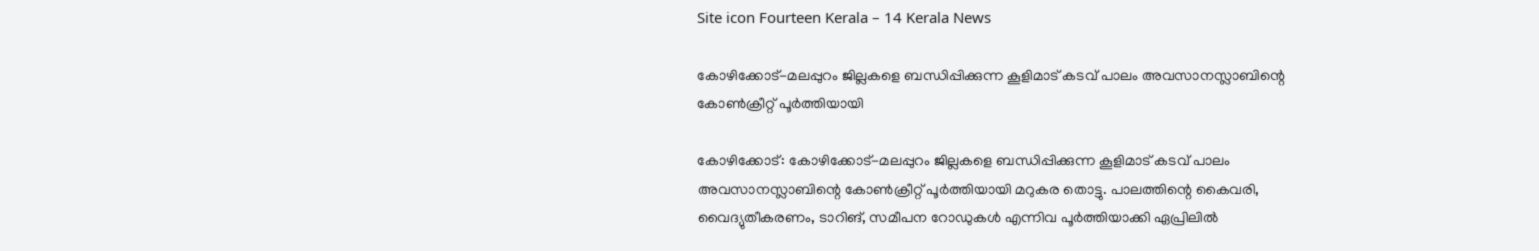Site icon Fourteen Kerala – 14 Kerala News

കോഴിക്കോട്-മലപ്പുറം ജില്ലകളെ ബന്ധിപ്പിക്കുന്ന കൂളിമാട് കടവ് പാലം അവസാനസ്ലാബിന്റെ കോൺക്രീറ്റ് പൂർത്തിയായി

കോഴിക്കോട്: കോഴിക്കോട്-മലപ്പുറം ജില്ലകളെ ബന്ധിപ്പിക്കുന്ന കൂളിമാട് കടവ് പാലം അവസാനസ്ലാബിന്റെ കോൺക്രീറ്റ് പൂർത്തിയായി മറുകര തൊട്ടു. പാലത്തിന്റെ കൈവരി, വൈദ്യുതീകരണം, ടാറിങ്, സമീപന റോഡുകൾ എന്നിവ പൂർത്തിയാക്കി ഏപ്രിലിൽ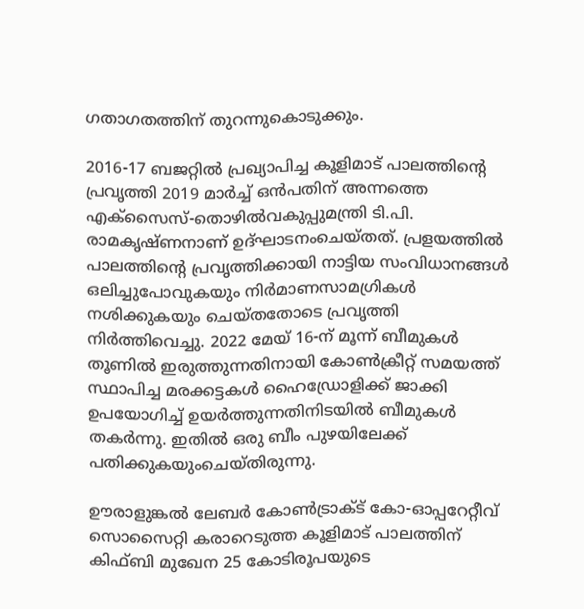ഗതാഗതത്തിന് തുറന്നുകൊടുക്കും.

2016-17 ബജറ്റിൽ പ്രഖ്യാപിച്ച കൂളിമാട് പാലത്തിന്‍റെ പ്രവൃത്തി 2019 മാർച്ച് ഒൻപതിന് അന്നത്തെ എക്സൈസ്-തൊഴിൽവകുപ്പുമന്ത്രി ടി.പി. രാമകൃഷ്ണനാണ് ഉദ്ഘാടനംചെയ്തത്. പ്രളയത്തിൽ പാലത്തിന്‍റെ പ്രവൃത്തിക്കായി നാട്ടിയ സംവിധാനങ്ങൾ ഒലിച്ചുപോവുകയും നിർമാണസാമഗ്രികൾ നശിക്കുകയും ചെയ്തതോടെ പ്രവൃത്തി നിർത്തിവെച്ചു. 2022 മേയ് 16-ന് മൂന്ന് ബീമുകൾ തൂണിൽ ഇരുത്തുന്നതിനായി കോൺക്രീറ്റ് സമയത്ത് സ്ഥാപിച്ച മരക്കട്ടകൾ ഹൈഡ്രോളിക്ക് ജാക്കി ഉപയോഗിച്ച് ഉയർത്തുന്നതിനിടയിൽ ബീമുകൾ തകർന്നു. ഇതിൽ ഒരു ബീം പുഴയിലേക്ക് പതിക്കുകയുംചെയ്തിരുന്നു.

ഊരാളുങ്കൽ ലേബർ കോൺട്രാക്ട് കോ-ഓപ്പറേറ്റീവ് സൊസൈറ്റി കരാറെടുത്ത കൂളിമാട് പാലത്തിന് കിഫ്ബി മുഖേന 25 കോടിരൂപയുടെ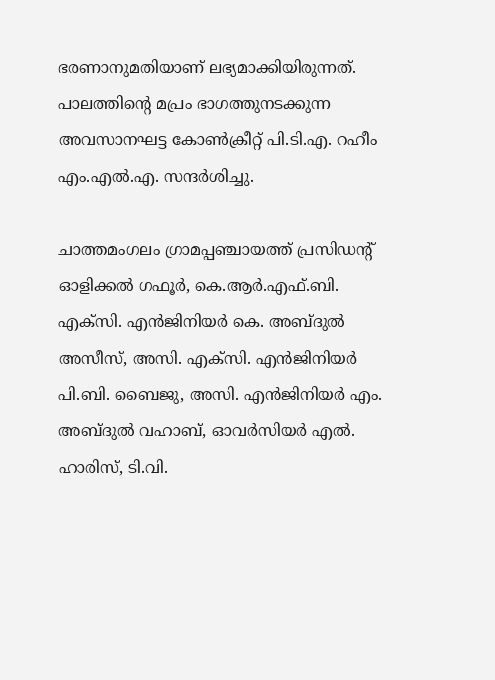ഭരണാനുമതിയാണ് ലഭ്യമാക്കിയിരുന്നത്. പാലത്തിന്‍റെ മപ്രം ഭാഗത്തുനടക്കുന്ന അവസാനഘട്ട കോൺക്രീറ്റ് പി.ടി.എ. റഹീം എം.എൽ.എ. സന്ദർശിച്ചു.

ചാത്തമംഗലം ഗ്രാമപ്പഞ്ചായത്ത് പ്രസിഡന്റ് ഓളിക്കൽ ഗഫൂർ, കെ.ആർ.എഫ്.ബി. എക്സി. എൻജിനിയർ കെ. അബ്ദുൽ അസീസ്, അസി. എക്സി. എൻജിനിയർ പി.ബി. ബൈജു, അസി. എൻജിനിയർ എം. അബ്ദുൽ വഹാബ്, ഓവർസിയർ എൽ. ഹാരിസ്, ടി.വി.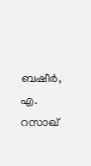ബഷീർ, എ. റസാഖ്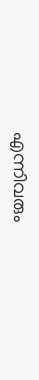എന്നിവരും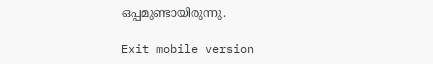ഒപ്പമുണ്ടായിരുന്നു.

Exit mobile version